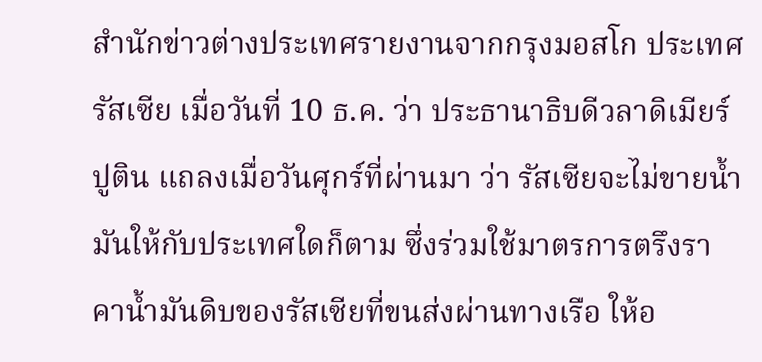สำนักข่าวต่างประเทศรายงานจากกรุงมอสโก ประเทศรัสเซีย เมื่อวันที่ 10 ธ.ค. ว่า ประธานาธิบดีวลาดิเมียร์ ปูติน แถลงเมื่อวันศุกร์ที่ผ่านมา ว่า รัสเซียจะไม่ขายน้ำมันให้กับประเทศใดก็ตาม ซึ่งร่วมใช้มาตรการตรึงราคาน้ำมันดิบของรัสเซียที่ขนส่งผ่านทางเรือ ให้อ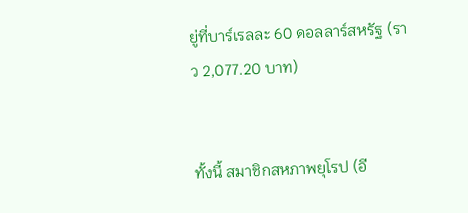ยู่ที่บาร์เรลละ 60 ดอลลาร์สหรัฐ (ราว 2,077.20 บาท)


ทั้งนี้ สมาชิกสหภาพยุโรป (อี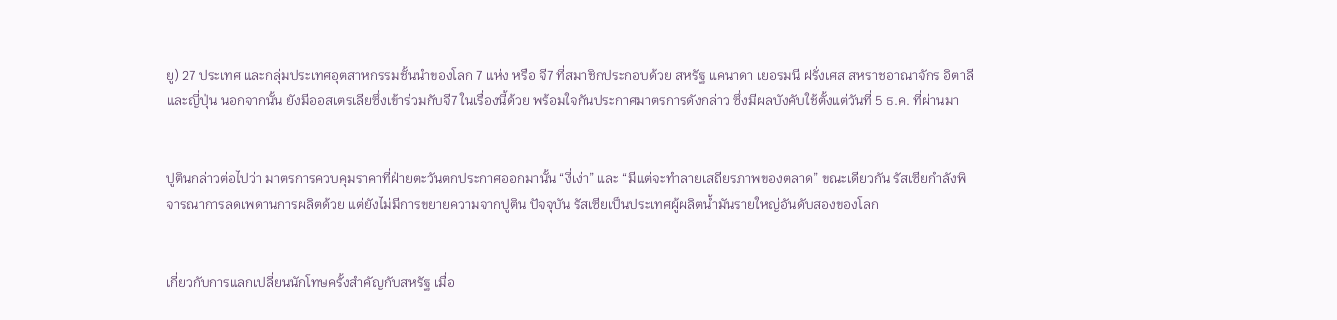ยู) 27 ประเทศ และกลุ่มประเทศอุตสาหกรรมชั้นนำของโลก 7 แห่ง หรือ จี7 ที่สมาชิกประกอบด้วย สหรัฐ แคนาดา เยอรมนี ฝรั่งเศส สหราชอาณาจักร อิตาลี และญี่ปุ่น นอกจากนั้น ยังมีออสเตรเลียซึ่งเข้าร่วมกับจี7 ในเรื่องนี้ด้วย พร้อมใจกันประกาศมาตรการดังกล่าว ซึ่งมีผลบังคับใช้ตั้งแต่วันที่ 5 ธ.ค. ที่ผ่านมา


ปูตินกล่าวต่อไปว่า มาตรการควบคุมราคาที่ฝ่ายตะวันตกประกาศออกมานั้น “งี่เง่า” และ “มีแต่จะทำลายเสถียรภาพของตลาด” ขณะเดียวกัน รัสเซียกำลังพิจารณาการลดเพดานการผลิตด้วย แต่ยังไม่มีการขยายความจากปูติน ปัจจุบัน รัสเซียเป็นประเทศผู้ผลิตน้ำมันรายใหญ่อันดับสองของโลก


เกี่ยวกับการแลกเปลี่ยนนักโทษครั้งสำคัญกับสหรัฐ เมื่อ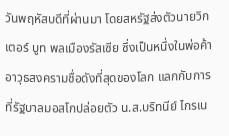วันพฤหัสบดีที่ผ่านมา โดยสหรัฐส่งตัวนายวิกเตอร์ บูท พลเมืองรัสเซีย ซึ่งเป็นหนึ่งในพ่อค้าอาวุธสงครามชื่อดังที่สุดของโลก แลกกับการที่รัฐบาลมอสโกปล่อยตัว น.ส.บริทนีย์ ไกรเน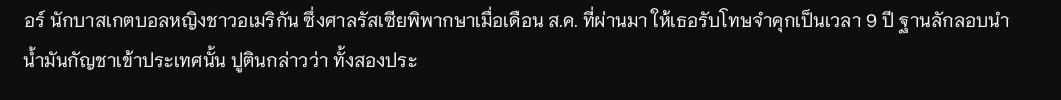อร์ นักบาสเกตบอลหญิงชาวอเมริกัน ซึ่งศาลรัสเซียพิพากษาเมื่อเดือน ส.ค. ที่ผ่านมา ให้เธอรับโทษจำคุกเป็นเวลา 9 ปี ฐานลักลอบนำน้ำมันกัญชาเข้าประเทศนั้น ปูตินกล่าวว่า ทั้งสองประ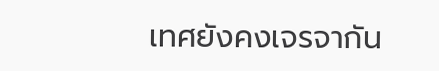เทศยังคงเจรจากัน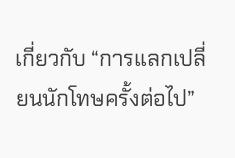เกี่ยวกับ “การแลกเปลี่ยนนักโทษครั้งต่อไป”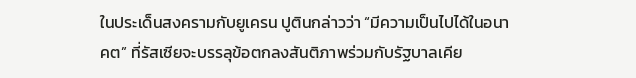ในประเด็นสงครามกับยูเครน ปูตินกล่าวว่า “มีความเป็นไปได้ในอนาคต” ที่รัสเซียจะบรรลุข้อตกลงสันติภาพร่วมกับรัฐบาลเคีย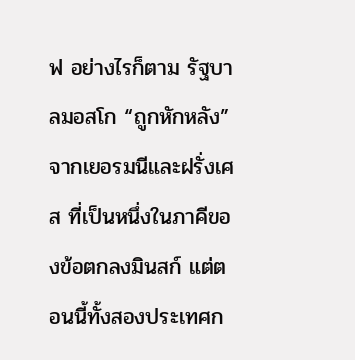ฟ อย่างไรก็ตาม รัฐบาลมอสโก “ถูกหักหลัง” จากเยอรมนีและฝรั่งเศส ที่เป็นหนึ่งในภาคีของข้อตกลงมินสก์ แต่ตอนนี้ทั้งสองประเทศก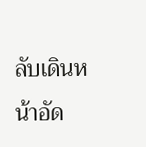ลับเดินหน้าอัด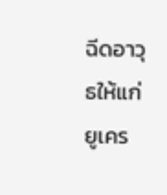ฉีดอาวุธให้แก่ยูเคร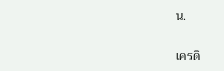น.

เครดิ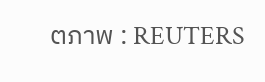ตภาพ : REUTERS